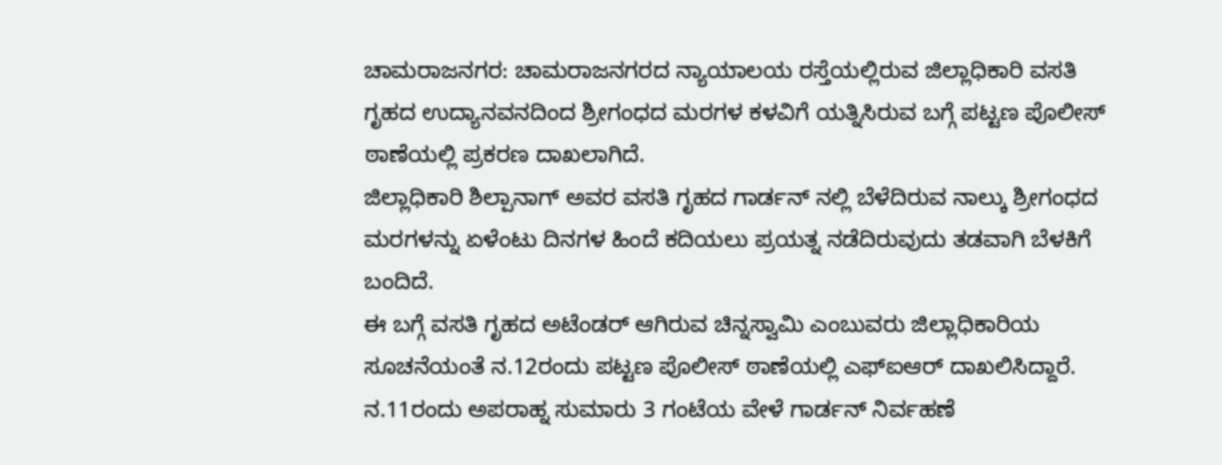ಚಾಮರಾಜನಗರ: ಚಾಮರಾಜನಗರದ ನ್ಯಾಯಾಲಯ ರಸ್ತೆಯಲ್ಲಿರುವ ಜಿಲ್ಲಾಧಿಕಾರಿ ವಸತಿ ಗೃಹದ ಉದ್ಯಾನವನದಿಂದ ಶ್ರೀಗಂಧದ ಮರಗಳ ಕಳವಿಗೆ ಯತ್ನಿಸಿರುವ ಬಗ್ಗೆ ಪಟ್ಟಣ ಪೊಲೀಸ್ ಠಾಣೆಯಲ್ಲಿ ಪ್ರಕರಣ ದಾಖಲಾಗಿದೆ.
ಜಿಲ್ಲಾಧಿಕಾರಿ ಶಿಲ್ಪಾನಾಗ್ ಅವರ ವಸತಿ ಗೃಹದ ಗಾರ್ಡನ್ ನಲ್ಲಿ ಬೆಳೆದಿರುವ ನಾಲ್ಕು ಶ್ರೀಗಂಧದ ಮರಗಳನ್ನು ಏಳೆಂಟು ದಿನಗಳ ಹಿಂದೆ ಕದಿಯಲು ಪ್ರಯತ್ನ ನಡೆದಿರುವುದು ತಡವಾಗಿ ಬೆಳಕಿಗೆ ಬಂದಿದೆ.
ಈ ಬಗ್ಗೆ ವಸತಿ ಗೃಹದ ಅಟೆಂಡರ್ ಆಗಿರುವ ಚಿನ್ನಸ್ವಾಮಿ ಎಂಬುವರು ಜಿಲ್ಲಾಧಿಕಾರಿಯ ಸೂಚನೆಯಂತೆ ನ.12ರಂದು ಪಟ್ಟಣ ಪೊಲೀಸ್ ಠಾಣೆಯಲ್ಲಿ ಎಫ್ಐಆರ್ ದಾಖಲಿಸಿದ್ದಾರೆ.
ನ.11ರಂದು ಅಪರಾಹ್ನ ಸುಮಾರು 3 ಗಂಟೆಯ ವೇಳೆ ಗಾರ್ಡನ್ ನಿರ್ವಹಣೆ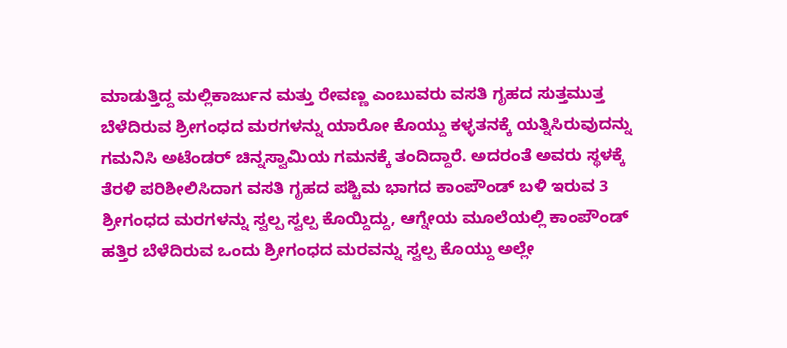ಮಾಡುತ್ತಿದ್ದ ಮಲ್ಲಿಕಾರ್ಜುನ ಮತ್ತು ರೇವಣ್ಣ ಎಂಬುವರು ವಸತಿ ಗೃಹದ ಸುತ್ತಮುತ್ತ ಬೆಳೆದಿರುವ ಶ್ರೀಗಂಧದ ಮರಗಳನ್ನು ಯಾರೋ ಕೊಯ್ದು ಕಳ್ಳತನಕ್ಕೆ ಯತ್ನಿಸಿರುವುದನ್ನು ಗಮನಿಸಿ ಅಟೆಂಡರ್ ಚಿನ್ನಸ್ವಾಮಿಯ ಗಮನಕ್ಕೆ ತಂದಿದ್ದಾರೆ. ಅದರಂತೆ ಅವರು ಸ್ಥಳಕ್ಕೆ ತೆರಳಿ ಪರಿಶೀಲಿಸಿದಾಗ ವಸತಿ ಗೃಹದ ಪಶ್ಚಿಮ ಭಾಗದ ಕಾಂಪೌಂಡ್ ಬಳಿ ಇರುವ 3 ಶ್ರೀಗಂಧದ ಮರಗಳನ್ನು ಸ್ವಲ್ಪ ಸ್ವಲ್ಪ ಕೊಯ್ದಿದ್ದು, ಆಗ್ನೇಯ ಮೂಲೆಯಲ್ಲಿ ಕಾಂಪೌಂಡ್ ಹತ್ತಿರ ಬೆಳೆದಿರುವ ಒಂದು ಶ್ರೀಗಂಧದ ಮರವನ್ನು ಸ್ವಲ್ಪ ಕೊಯ್ದು ಅಲ್ಲೇ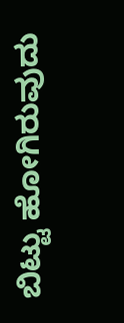ಬಿಟ್ಟು ಹೋಗಿರುವುದು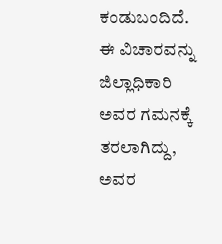ಕಂಡುಬಂದಿದೆ. ಈ ವಿಚಾರವನ್ನು ಜಿಲ್ಲಾಧಿಕಾರಿ ಅವರ ಗಮನಕ್ಕೆ ತರಲಾಗಿದ್ದು, ಅವರ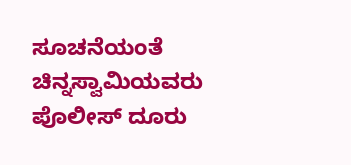ಸೂಚನೆಯಂತೆ ಚಿನ್ನಸ್ವಾಮಿಯವರು ಪೊಲೀಸ್ ದೂರು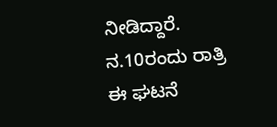ನೀಡಿದ್ದಾರೆ. ನ.10ರಂದು ರಾತ್ರಿ ಈ ಘಟನೆ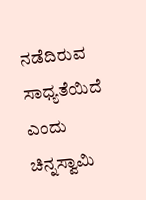ನಡೆದಿರುವ ಸಾಧ್ಯತೆಯಿದೆ ಎಂದು ಚಿನ್ನಸ್ವಾಮಿ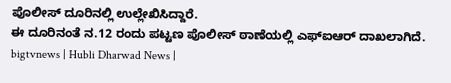ಪೊಲೀಸ್ ದೂರಿನಲ್ಲಿ ಉಲ್ಲೇಖಿಸಿದ್ದಾರೆ.
ಈ ದೂರಿನಂತೆ ನ.12 ರಂದು ಪಟ್ಟಣ ಪೊಲೀಸ್ ಠಾಣೆಯಲ್ಲಿ ಎಫ್ಐಆರ್ ದಾಖಲಾಗಿದೆ.
bigtvnews | Hubli Dharwad News |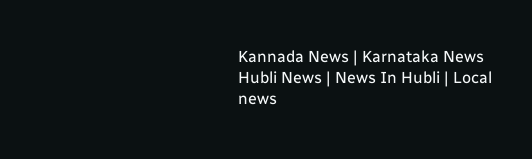Kannada News | Karnataka News Hubli News | News In Hubli | Local news